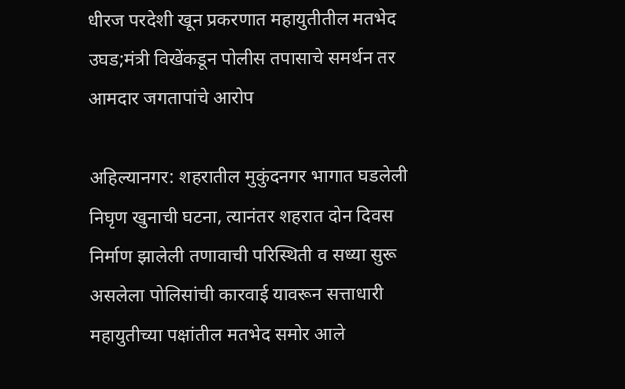धीरज परदेशी खून प्रकरणात महायुतीतील मतभेद उघड;मंत्री विखेंकडून पोलीस तपासाचे समर्थन तर आमदार जगतापांचे आरोप

अहिल्यानगर: शहरातील मुकुंदनगर भागात घडलेली निघृण खुनाची घटना, त्यानंतर शहरात दोन दिवस निर्माण झालेली तणावाची परिस्थिती व सध्या सुरू असलेला पोलिसांची कारवाई यावरून सत्ताधारी महायुतीच्या पक्षांतील मतभेद समोर आले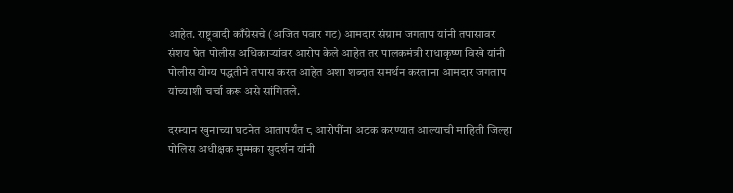आहेत. राष्ट्रवादी काँग्रेसचे (अजित पवार गट) आमदार संग्राम जगताप यांनी तपासावर संशय घेत पोलीस अधिकाऱ्यांवर आरोप केले आहेत तर पालकमंत्री राधाकृष्ण विखे यांनी पोलीस योग्य पद्धतीने तपास करत आहेत अशा शब्दात समर्थन करताना आमदार जगताप यांच्याशी चर्चा करू असे सांगितले.

दरम्यान खुनाच्या घटनेत आतापर्यंत ८ आरोपींना अटक करण्यात आल्याची माहिती जिल्हा पोलिस अधीक्षक मुम्मका सुदर्शन यांनी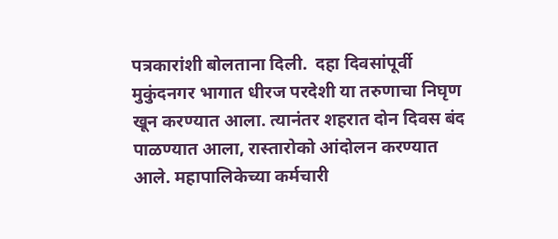पत्रकारांशी बोलताना दिली.  दहा दिवसांपूर्वी मुकुंदनगर भागात धीरज परदेशी या तरुणाचा निघृण खून करण्यात आला. त्यानंतर शहरात दोन दिवस बंद पाळण्यात आला, रास्तारोको आंदोलन करण्यात आले. महापालिकेच्या कर्मचारी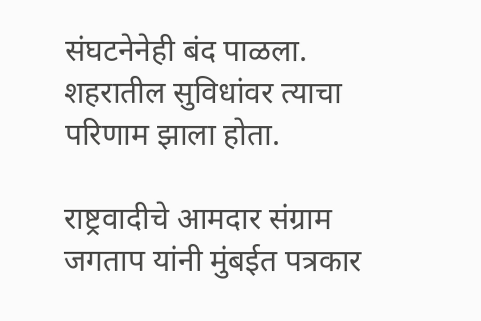संघटनेनेही बंद पाळला. शहरातील सुविधांवर त्याचा परिणाम झाला होता.

राष्ट्रवादीचे आमदार संग्राम जगताप यांनी मुंबईत पत्रकार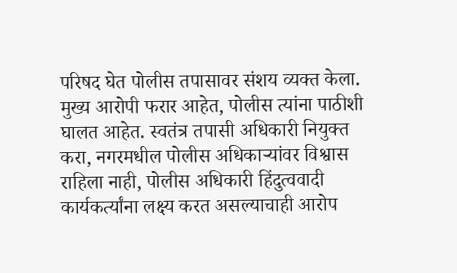परिषद घेत पोलीस तपासावर संशय व्यक्त केला. मुख्य आरोपी फरार आहेत, पोलीस त्यांना पाठीशी घालत आहेत. स्वतंत्र तपासी अधिकारी नियुक्त करा, नगरमधील पोलीस अधिकाऱ्यांवर विश्वास राहिला नाही, पोलीस अधिकारी हिंदुत्ववादी कार्यकर्त्यांना लक्ष्य करत असल्याचाही आरोप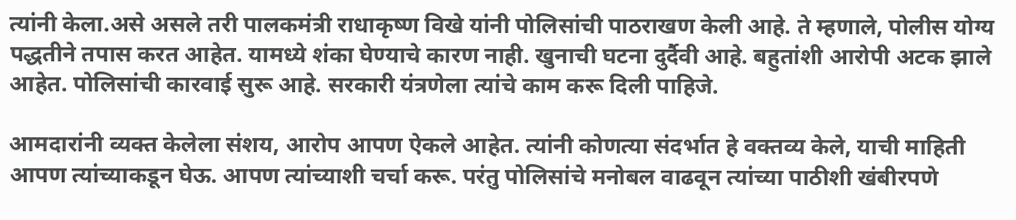त्यांनी केला.असे असले तरी पालकमंत्री राधाकृष्ण विखे यांनी पोलिसांची पाठराखण केली आहे. ते म्हणाले, पोलीस योग्य पद्धतीने तपास करत आहेत. यामध्ये शंका घेण्याचे कारण नाही. खुनाची घटना दुर्दैवी आहे. बहुतांशी आरोपी अटक झाले आहेत. पोलिसांची कारवाई सुरू आहे. सरकारी यंत्रणेला त्यांचे काम करू दिली पाहिजे.

आमदारांनी व्यक्त केलेला संशय, आरोप आपण ऐकले आहेत. त्यांनी कोणत्या संदर्भात हे वक्तव्य केले, याची माहिती आपण त्यांच्याकडून घेऊ. आपण त्यांच्याशी चर्चा करू. परंतु पोलिसांचे मनोबल वाढवून त्यांच्या पाठीशी खंबीरपणे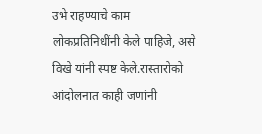उभे राहण्याचे काम लोकप्रतिनिधींनी केले पाहिजे, असे विखे यांनी स्पष्ट केले.रास्तारोको आंदोलनात काही जणांनी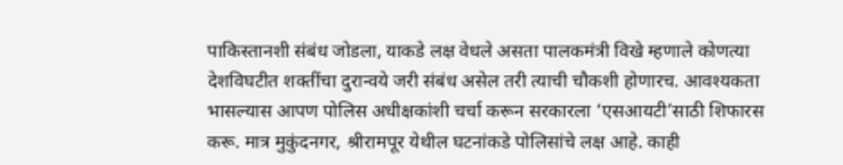पाकिस्तानशी संबंध जोडला, याकडे लक्ष वेधले असता पालकमंत्री विखे म्हणाले कोणत्या देशविघटीत शक्तींचा दुरान्वये जरी संबंध असेल तरी त्याची चौकशी होणारच. आवश्यकता भासल्यास आपण पोलिस अधीक्षकांशी चर्चा करून सरकारला ‘एसआयटी’साठी शिफारस करू. मात्र मुकुंदनगर, श्रीरामपूर येथील घटनांकडे पोलिसांचे लक्ष आहे. काही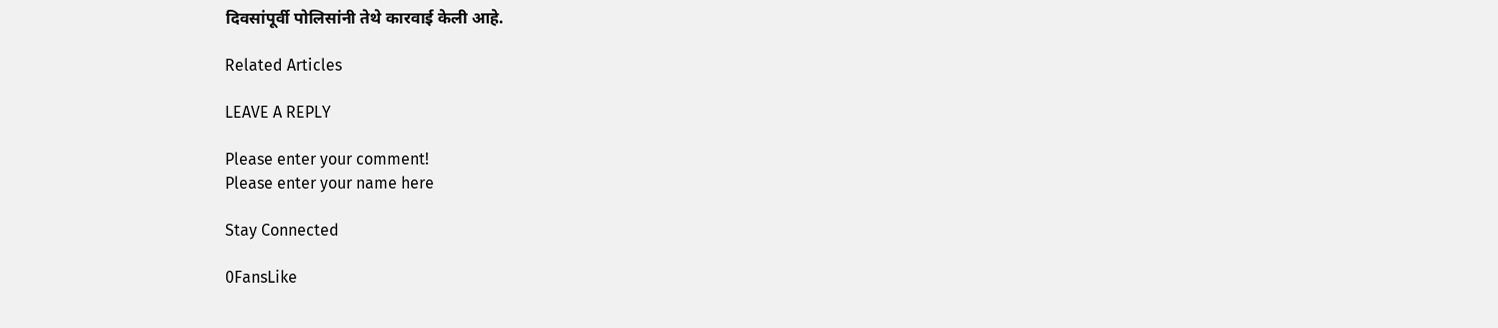दिवसांपूर्वी पोलिसांनी तेथे कारवाई केली आहे.

Related Articles

LEAVE A REPLY

Please enter your comment!
Please enter your name here

Stay Connected

0FansLike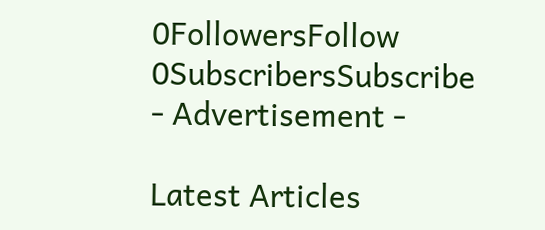0FollowersFollow
0SubscribersSubscribe
- Advertisement -

Latest Articles